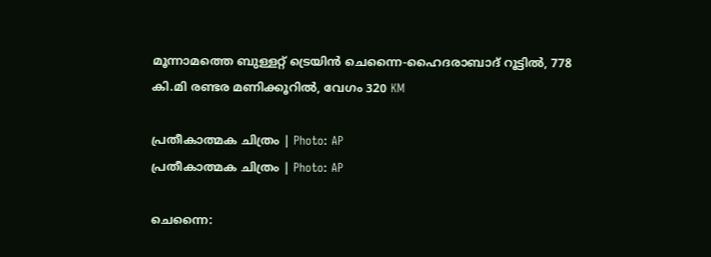മൂന്നാമത്തെ ബുള്ളറ്റ് ട്രെയിൻ ചെന്നൈ-ഹൈദരാബാദ് റൂട്ടിൽ, 778 കി.മി രണ്ടര മണിക്കൂറിൽ, വേഗം 320 KM

പ്രതീകാത്മക ചിത്രം | Photo: AP
പ്രതീകാത്മക ചിത്രം | Photo: AP

ചെന്നൈ: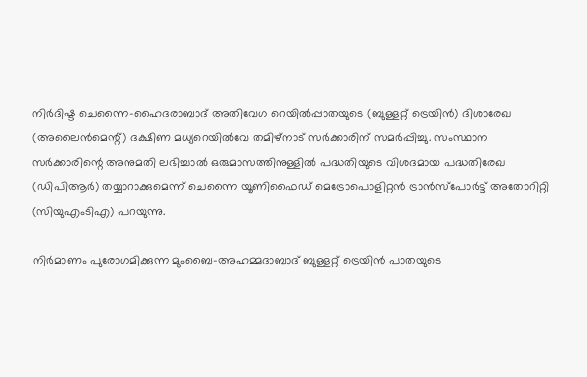നിര്‍ദിഷ്ട ചെന്നൈ-ഹൈദരാബാദ് അതിവേഗ റെയില്‍പ്പാതയുടെ (ബുള്ളറ്റ് ട്രെയിന്‍) ദിശാരേഖ (അലൈന്‍മെന്റ്) ദക്ഷിണ മധ്യറെയില്‍വേ തമിഴ്നാട് സര്‍ക്കാരിന് സമര്‍പ്പിച്ചു. സംസ്ഥാന സര്‍ക്കാരിന്റെ അനുമതി ലഭിച്ചാല്‍ ഒരുമാസത്തിനുള്ളില്‍ പദ്ധതിയുടെ വിശദമായ പദ്ധതിരേഖ (ഡിപിആര്‍) തയ്യാറാക്കുമെന്ന് ചെന്നൈ യൂണിഫൈഡ് മെട്രോപൊളിറ്റന്‍ ട്രാന്‍സ്‌പോര്‍ട്ട് അതോറിറ്റി (സിയുഎംടിഎ) പറയുന്നു.

നിര്‍മാണം പുരോഗമിക്കുന്ന മുംബൈ-അഹമ്മദാബാദ് ബുള്ളറ്റ് ട്രെയിന്‍ പാതയുടെ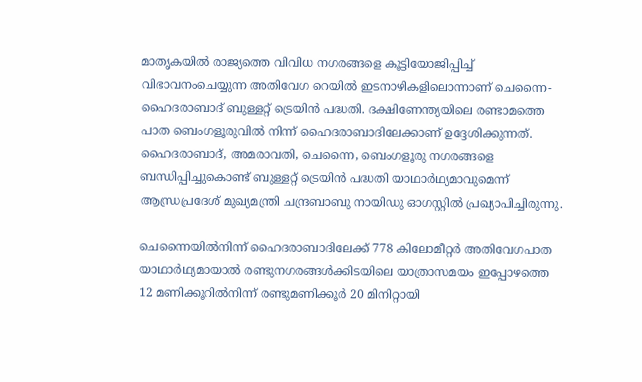മാതൃകയില്‍ രാജ്യത്തെ വിവിധ നഗരങ്ങളെ കൂട്ടിയോജിപ്പിച്ച് വിഭാവനംചെയ്യുന്ന അതിവേഗ റെയില്‍ ഇടനാഴികളിലൊന്നാണ് ചെന്നൈ- ഹൈദരാബാദ് ബുള്ളറ്റ് ട്രെയിന്‍ പദ്ധതി. ദക്ഷിണേന്ത്യയിലെ രണ്ടാമത്തെ പാത ബെംഗളൂരുവില്‍ നിന്ന് ഹൈദരാബാദിലേക്കാണ് ഉദ്ദേശിക്കുന്നത്. ഹൈദരാബാദ്, അമരാവതി, ചെന്നൈ, ബെംഗളൂരു നഗരങ്ങളെ ബന്ധിപ്പിച്ചുകൊണ്ട് ബുള്ളറ്റ് ട്രെയിന്‍ പദ്ധതി യാഥാര്‍ഥ്യമാവുമെന്ന് ആന്ധ്രപ്രദേശ് മുഖ്യമന്ത്രി ചന്ദ്രബാബു നായിഡു ഓഗസ്റ്റില്‍ പ്രഖ്യാപിച്ചിരുന്നു.

ചെന്നൈയില്‍നിന്ന് ഹൈദരാബാദിലേക്ക് 778 കിലോമീറ്റര്‍ അതിവേഗപാത യാഥാര്‍ഥ്യമായാല്‍ രണ്ടുനഗരങ്ങള്‍ക്കിടയിലെ യാത്രാസമയം ഇപ്പോഴത്തെ 12 മണിക്കൂറില്‍നിന്ന് രണ്ടുമണിക്കൂര്‍ 20 മിനിറ്റായി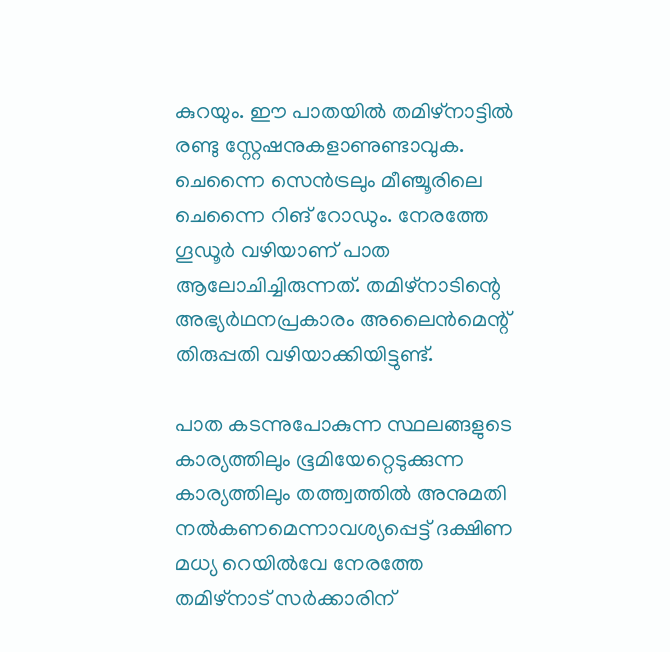കുറയും. ഈ പാതയില്‍ തമിഴ്നാട്ടില്‍ രണ്ടു സ്റ്റേഷനുകളാണുണ്ടാവുക. ചെന്നൈ സെന്‍ട്രലും മീഞ്ചൂരിലെ ചെന്നൈ റിങ് റോഡും. നേരത്തേ ഗൂഡൂര്‍ വഴിയാണ് പാത ആലോചിച്ചിരുന്നത്. തമിഴ്നാടിന്റെ അഭ്യര്‍ഥനപ്രകാരം അലൈന്‍മെന്റ് തിരുപ്പതി വഴിയാക്കിയിട്ടുണ്ട്.

പാത കടന്നുപോകുന്ന സ്ഥലങ്ങളുടെ കാര്യത്തിലും ഭൂമിയേറ്റെടുക്കുന്ന കാര്യത്തിലും തത്ത്വത്തില്‍ അനുമതി നല്‍കണമെന്നാവശ്യപ്പെട്ട് ദക്ഷിണ മധ്യ റെയില്‍വേ നേരത്തേ തമിഴ്നാട് സര്‍ക്കാരിന്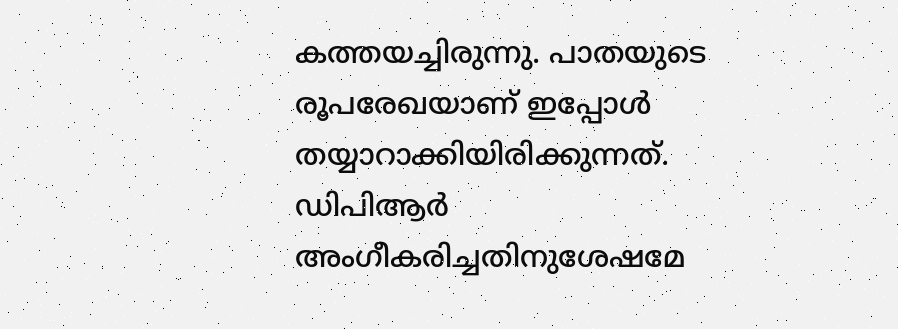കത്തയച്ചിരുന്നു. പാതയുടെ രൂപരേഖയാണ് ഇപ്പോള്‍ തയ്യാറാക്കിയിരിക്കുന്നത്. ഡിപിആര്‍ അംഗീകരിച്ചതിനുശേഷമേ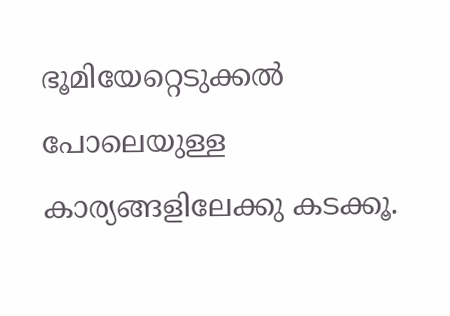ഭൂമിയേറ്റെടുക്കല്‍ പോലെയുള്ള കാര്യങ്ങളിലേക്കു കടക്കൂ.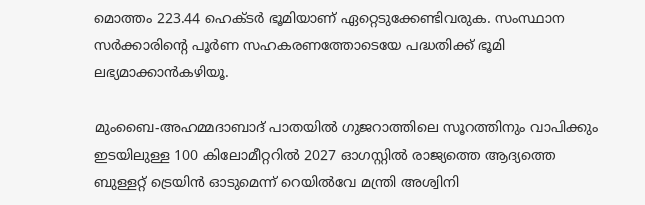മൊത്തം 223.44 ഹെക്ടര്‍ ഭൂമിയാണ് ഏറ്റെടുക്കേണ്ടിവരുക. സംസ്ഥാന സര്‍ക്കാരിന്റെ പൂര്‍ണ സഹകരണത്തോടെയേ പദ്ധതിക്ക് ഭൂമി ലഭ്യമാക്കാന്‍കഴിയൂ.

മുംബൈ-അഹമ്മദാബാദ് പാതയില്‍ ഗുജറാത്തിലെ സൂറത്തിനും വാപിക്കും ഇടയിലുള്ള 100 കിലോമീറ്ററില്‍ 2027 ഓഗസ്റ്റില്‍ രാജ്യത്തെ ആദ്യത്തെ ബുള്ളറ്റ് ട്രെയിന്‍ ഓടുമെന്ന് റെയില്‍വേ മന്ത്രി അശ്വിനി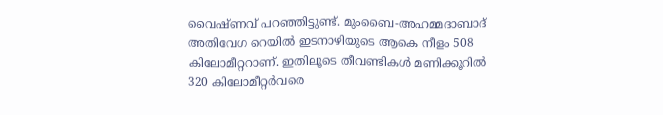വൈഷ്ണവ് പറഞ്ഞിട്ടുണ്ട്. മുംബൈ-അഹമ്മദാബാദ് അതിവേഗ റെയില്‍ ഇടനാഴിയുടെ ആകെ നീളം 508 കിലോമീറ്ററാണ്. ഇതിലൂടെ തീവണ്ടികള്‍ മണിക്കൂറില്‍ 320 കിലോമീറ്റര്‍വരെ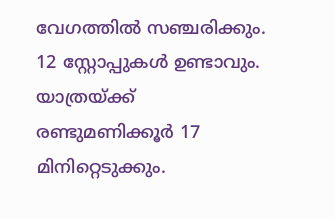വേഗത്തില്‍ സഞ്ചരിക്കും. 12 സ്റ്റോപ്പുകള്‍ ഉണ്ടാവും. യാത്രയ്ക്ക് രണ്ടുമണിക്കൂര്‍ 17 മിനിറ്റെടുക്കും.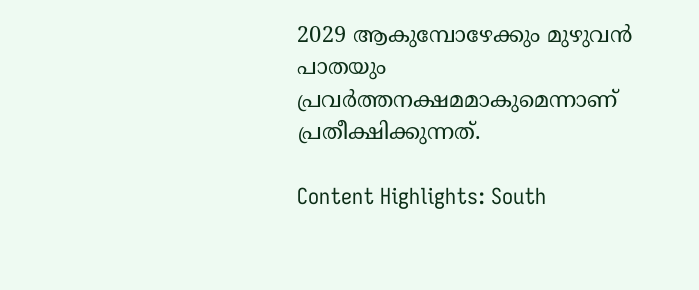2029 ആകുമ്പോഴേക്കും മുഴുവന്‍ പാതയും പ്രവര്‍ത്തനക്ഷമമാകുമെന്നാണ് പ്രതീക്ഷിക്കുന്നത്.

Content Highlights: South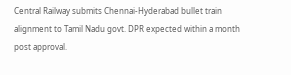Central Railway submits Chennai-Hyderabad bullet train alignment to Tamil Nadu govt. DPR expected within a month post approval.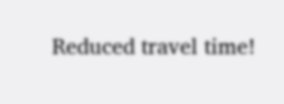Reduced travel time!